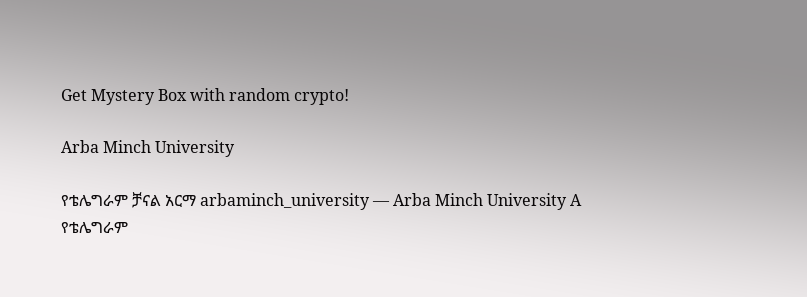Get Mystery Box with random crypto!

Arba Minch University

የቴሌግራም ቻናል አርማ arbaminch_university — Arba Minch University A
የቴሌግራም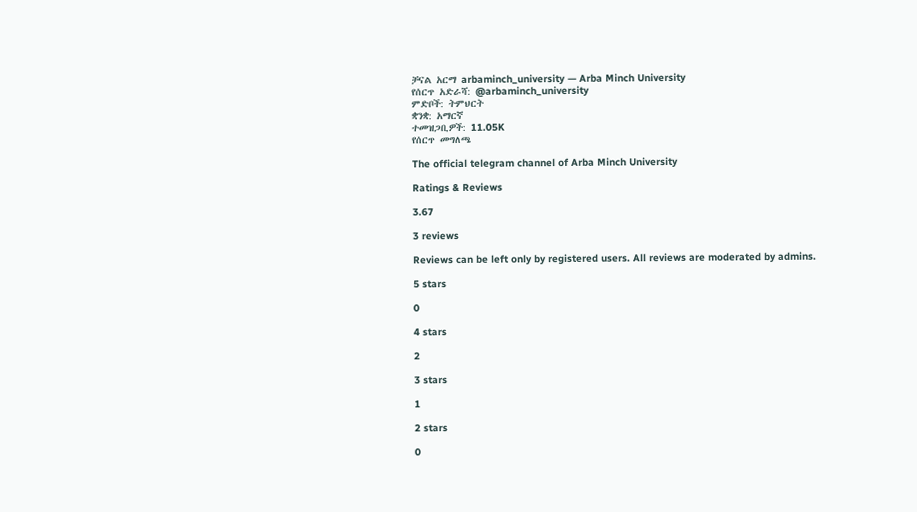ቻናል አርማ arbaminch_university — Arba Minch University
የሰርጥ አድራሻ: @arbaminch_university
ምድቦች: ትምህርት
ቋንቋ: አማርኛ
ተመዝጋቢዎች: 11.05K
የሰርጥ መግለጫ

The official telegram channel of Arba Minch University

Ratings & Reviews

3.67

3 reviews

Reviews can be left only by registered users. All reviews are moderated by admins.

5 stars

0

4 stars

2

3 stars

1

2 stars

0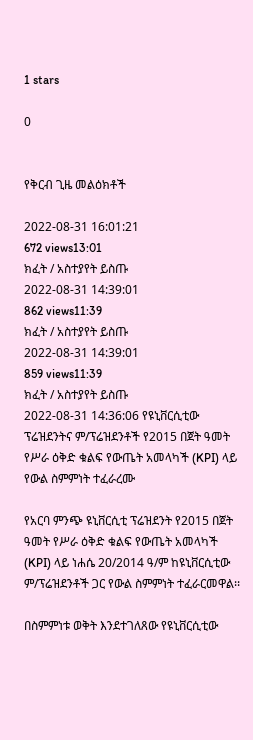1 stars

0


የቅርብ ጊዜ መልዕክቶች

2022-08-31 16:01:21
672 views13:01
ክፈት / አስተያየት ይስጡ
2022-08-31 14:39:01
862 views11:39
ክፈት / አስተያየት ይስጡ
2022-08-31 14:39:01
859 views11:39
ክፈት / አስተያየት ይስጡ
2022-08-31 14:36:06 የዩኒቨርሲቲው ፕሬዝደንትና ም/ፕሬዝደንቶች የ2015 በጀት ዓመት የሥራ ዕቅድ ቁልፍ የውጤት አመላካች (KPI) ላይ የውል ስምምነት ተፈራረሙ

የአርባ ምንጭ ዩኒቨርሲቲ ፕሬዝደንት የ2015 በጀት ዓመት የሥራ ዕቅድ ቁልፍ የውጤት አመላካች (KPI) ላይ ነሐሴ 20/2014 ዓ/ም ከዩኒቨርሲቲው ም/ፕሬዝደንቶች ጋር የውል ስምምነት ተፈራርመዋል፡፡

በስምምነቱ ወቅት እንደተገለጸው የዩኒቨርሲቲው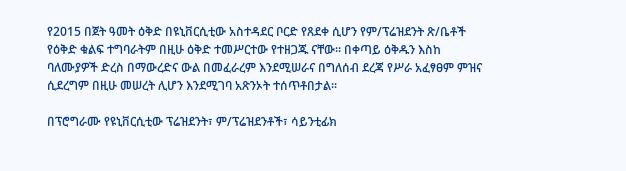የ2015 በጀት ዓመት ዕቅድ በዩኒቨርሲቲው አስተዳደር ቦርድ የጸደቀ ሲሆን የም/ፕሬዝደንት ጽ/ቤቶች የዕቅድ ቁልፍ ተግባራትም በዚሁ ዕቅድ ተመሥርተው የተዘጋጁ ናቸው፡፡ በቀጣይ ዕቅዱን እስከ ባለሙያዎች ድረስ በማውረድና ውል በመፈራረም እንደሚሠራና በግለሰብ ደረጃ የሥራ አፈፃፀም ምዝና ሲደረግም በዚሁ መሠረት ሊሆን እንደሚገባ አጽንኦት ተሰጥቶበታል፡፡

በፕሮግራሙ የዩኒቨርሲቲው ፕሬዝደንት፣ ም/ፕሬዝደንቶች፣ ሳይንቲፊክ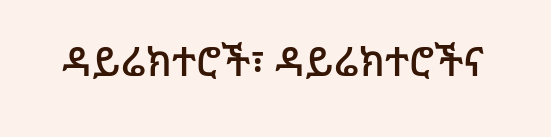ዳይሬክተሮች፣ ዳይሬክተሮችና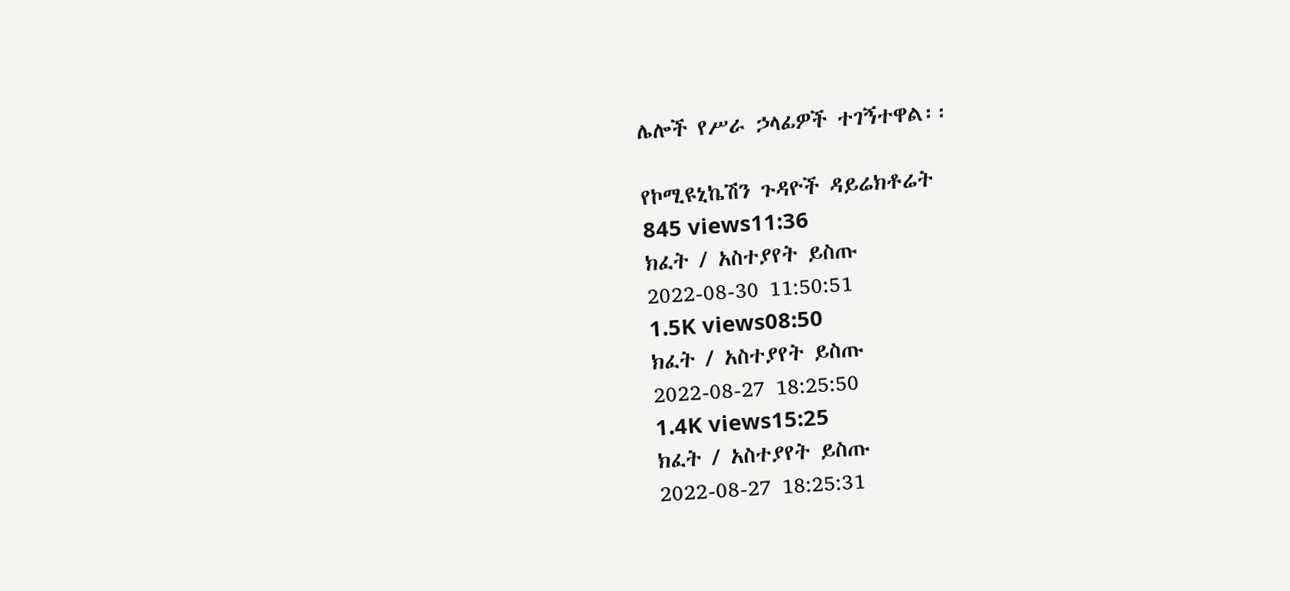ሌሎች የሥራ ኃላፊዎች ተገኝተዋል፡፡

የኮሚዩኒኬሽን ጉዳዮች ዳይሬክቶሬት
845 views11:36
ክፈት / አስተያየት ይስጡ
2022-08-30 11:50:51
1.5K views08:50
ክፈት / አስተያየት ይስጡ
2022-08-27 18:25:50
1.4K views15:25
ክፈት / አስተያየት ይስጡ
2022-08-27 18:25:31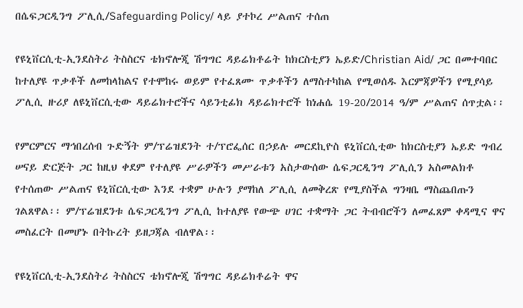በሴፍጋርዲንግ ፖሊሲ/Safeguarding Policy/ ላይ ያተኮረ ሥልጠና ተሰጠ

የዩኒቨርሲቲ-ኢንደስትሪ ትስስርና ቴክኖሎጂ ሽግግር ዳይሬክቶሬት ከክርስቲያን ኤይድ/Christian Aid/ ጋር በመተባበር ከተለያዩ ጥቃቶች ለመከላከልና የተሞከሩ ወይም የተፈጸሙ ጥቃቶችን ለማስተካከል የሚወሰዱ እርምጃዎችን የሚያሳይ ፖሊሲ ዙሪያ ለዩኒቨርሲቲው ዳይሬክተሮችና ሳይንቲፊክ ዳይሬክተሮች ከነሐሴ 19-20/2014 ዓ/ም ሥልጠና ሰጥቷል፡፡

የምርምርና ማኅበረሰብ ጉድኝት ም/ፕሬዝደንት ተ/ፕሮፌሰር በኃይሉ መርደኪዮስ ዩኒቨርሲቲው ከክርስቲያን ኤይድ ግብረ ሠናይ ድርጅት ጋር ከዚህ ቀደም የተለያዩ ሥራዎችን መሥራቱን አስታውሰው ሴፍጋርዲንግ ፖሊሲን አስመልክቶ የተሰጠው ሥልጠና ዩኒቨርሲቲው እንደ ተቋም ሁሉን ያማከለ ፖሊሲ ለመቅረጽ የሚያስችል ግንዛቤ ማስጨበጡን ገልጸዋል፡፡ ም/ፕሬዝደንቱ ሴፍጋርዲንግ ፖሊሲ ከተለያዩ የውጭ ሀገር ተቋማት ጋር ትብብሮችን ለመፈጸም ቀዳሚና ዋና መስፈርት በመሆኑ በትኩረት ይዘጋጃል ብለዋል፡፡

የዩኒቨርሲቲ-ኢንደስትሪ ትስስርና ቴክኖሎጂ ሽግግር ዳይሬክቶሬት ዋና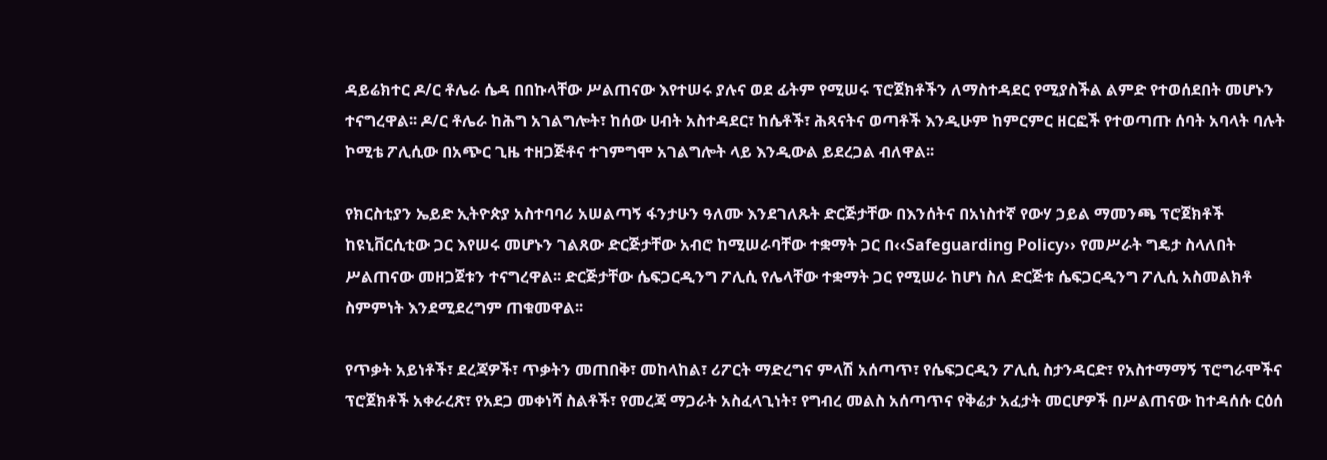ዳይሬክተር ዶ/ር ቶሌራ ሴዳ በበኩላቸው ሥልጠናው እየተሠሩ ያሉና ወደ ፊትም የሚሠሩ ፕሮጀክቶችን ለማስተዳደር የሚያስችል ልምድ የተወሰደበት መሆኑን ተናግረዋል፡፡ ዶ/ር ቶሌራ ከሕግ አገልግሎት፣ ከሰው ሀብት አስተዳደር፣ ከሴቶች፣ ሕጻናትና ወጣቶች እንዲሁም ከምርምር ዘርፎች የተወጣጡ ሰባት አባላት ባሉት ኮሚቴ ፖሊሲው በአጭር ጊዜ ተዘጋጅቶና ተገምግሞ አገልግሎት ላይ እንዲውል ይደረጋል ብለዋል፡፡

የክርስቲያን ኤይድ ኢትዮጵያ አስተባባሪ አሠልጣኝ ፋንታሁን ዓለሙ እንደገለጹት ድርጅታቸው በእንሰትና በአነስተኛ የውሃ ኃይል ማመንጫ ፕሮጀክቶች ከዩኒቨርሲቲው ጋር እየሠሩ መሆኑን ገልጸው ድርጅታቸው አብሮ ከሚሠራባቸው ተቋማት ጋር በ‹‹Safeguarding Policy›› የመሥራት ግዴታ ስላለበት ሥልጠናው መዘጋጀቱን ተናግረዋል፡፡ ድርጅታቸው ሴፍጋርዲንግ ፖሊሲ የሌላቸው ተቋማት ጋር የሚሠራ ከሆነ ስለ ድርጅቱ ሴፍጋርዲንግ ፖሊሲ አስመልክቶ ስምምነት እንደሚደረግም ጠቁመዋል፡፡

የጥቃት አይነቶች፣ ደረጃዎች፣ ጥቃትን መጠበቅ፣ መከላከል፣ ሪፖርት ማድረግና ምላሽ አሰጣጥ፣ የሴፍጋርዲን ፖሊሲ ስታንዳርድ፣ የአስተማማኝ ፕሮግራሞችና ፕሮጀክቶች አቀራረጽ፣ የአደጋ መቀነሻ ስልቶች፣ የመረጃ ማጋራት አስፈላጊነት፣ የግብረ መልስ አሰጣጥና የቅሬታ አፈታት መርሆዎች በሥልጠናው ከተዳሰሱ ርዕሰ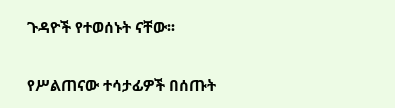ጉዳዮች የተወሰኑት ናቸው፡፡

የሥልጠናው ተሳታፊዎች በሰጡት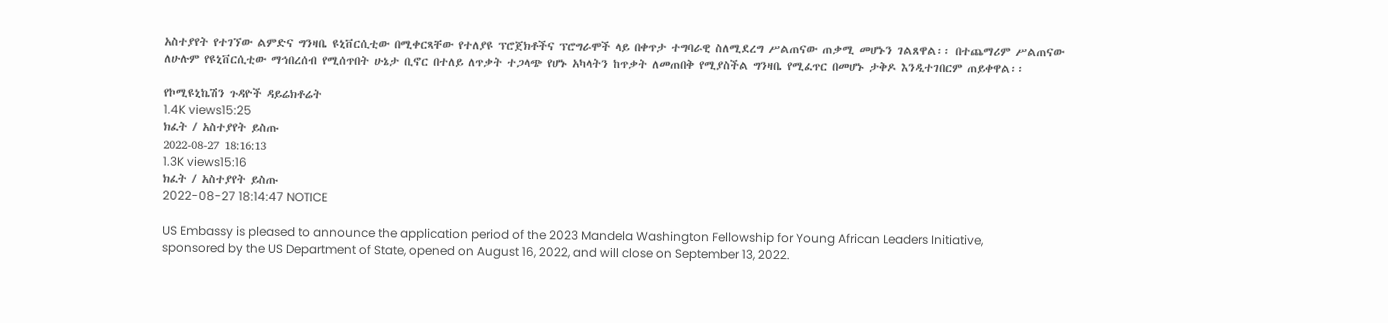አስተያየት የተገኘው ልምድና ግንዛቤ ዩኒቨርሲቲው በሚቀርጻቸው የተለያዩ ፕሮጀክቶችና ፕሮግራሞች ላይ በቀጥታ ተግባራዊ ስለሚደረግ ሥልጠናው ጠቃሚ መሆኑን ገልጸዋል፡፡ በተጨማሪም ሥልጠናው ለሁሉም የዩኒቨርሲቲው ማኅበረሰብ የሚሰጥበት ሁኔታ ቢኖር በተለይ ለጥቃት ተጋላጭ የሆኑ አካላትን ከጥቃት ለመጠበቅ የሚያስችል ግንዛቤ የሚፈጥር በመሆኑ ታቅዶ እንዲተገበርም ጠይቀዋል፡፡

የኮሚዩኒኬሽን ጉዳዮች ዳይሬክቶሬት
1.4K views15:25
ክፈት / አስተያየት ይስጡ
2022-08-27 18:16:13
1.3K views15:16
ክፈት / አስተያየት ይስጡ
2022-08-27 18:14:47 NOTICE

US Embassy is pleased to announce the application period of the 2023 Mandela Washington Fellowship for Young African Leaders Initiative, sponsored by the US Department of State, opened on August 16, 2022, and will close on September 13, 2022.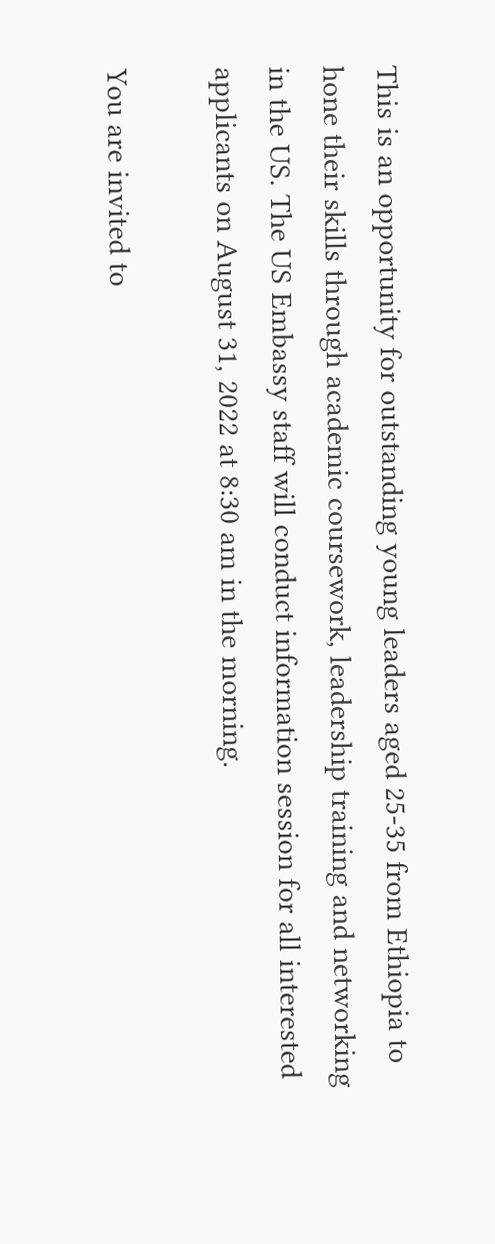This is an opportunity for outstanding young leaders aged 25-35 from Ethiopia to hone their skills through academic coursework, leadership training and networking in the US. The US Embassy staff will conduct information session for all interested applicants on August 31, 2022 at 8:30 am in the morning.

You are invited to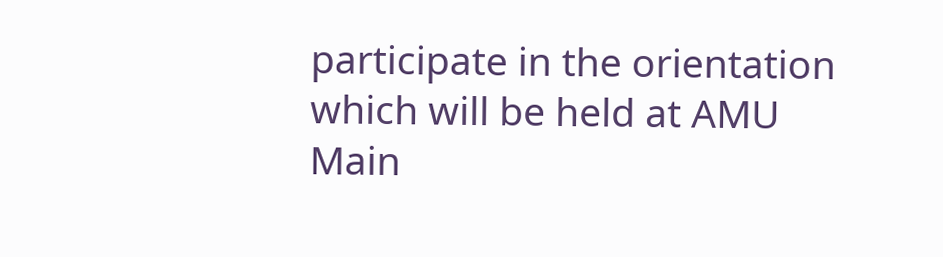participate in the orientation which will be held at AMU Main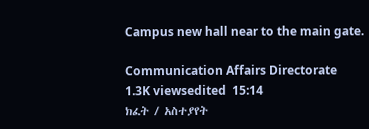Campus new hall near to the main gate.

Communication Affairs Directorate
1.3K viewsedited  15:14
ክፈት / አስተያየት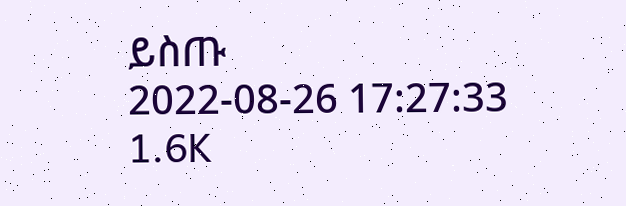ይስጡ
2022-08-26 17:27:33
1.6K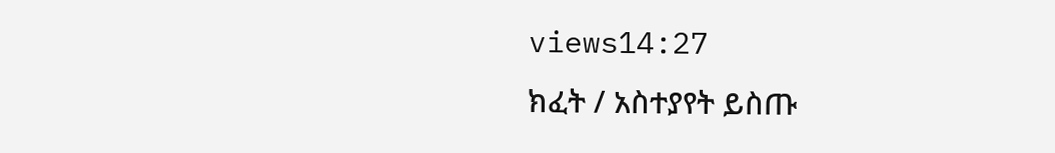views14:27
ክፈት / አስተያየት ይስጡ